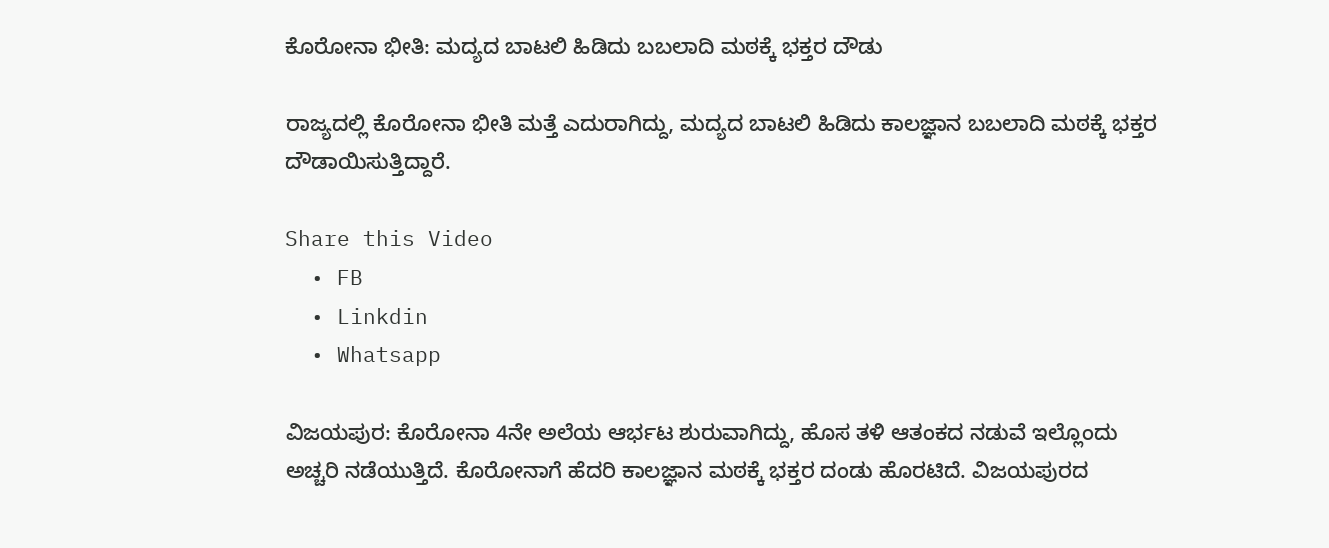ಕೊರೋನಾ ಭೀತಿ: ಮದ್ಯದ ಬಾಟಲಿ ಹಿಡಿದು ಬಬಲಾದಿ ಮಠಕ್ಕೆ ಭಕ್ತರ ದೌಡು

ರಾಜ್ಯದಲ್ಲಿ ಕೊರೋನಾ ಭೀತಿ ಮತ್ತೆ ಎದುರಾಗಿದ್ದು, ಮದ್ಯದ ಬಾಟಲಿ ಹಿಡಿದು ಕಾಲಜ್ಞಾನ ಬಬಲಾದಿ ಮಠಕ್ಕೆ ಭಕ್ತರ ದೌಡಾಯಿಸುತ್ತಿದ್ದಾರೆ.

Share this Video
  • FB
  • Linkdin
  • Whatsapp

ವಿಜಯಪುರ: ಕೊರೋನಾ 4ನೇ ಅಲೆಯ ಆರ್ಭಟ ಶುರುವಾಗಿದ್ದು, ಹೊಸ ತಳಿ ಆತಂಕದ ನಡುವೆ ಇಲ್ಲೊಂದು ಅಚ್ಚರಿ ನಡೆಯುತ್ತಿದೆ. ಕೊರೋನಾಗೆ ಹೆದರಿ ಕಾಲಜ್ಞಾನ ಮಠಕ್ಕೆ ಭಕ್ತರ ದಂಡು ಹೊರಟಿದೆ. ವಿಜಯಪುರದ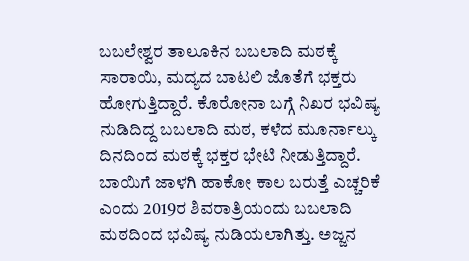ಬಬಲೇಶ್ವರ ತಾಲೂಕಿನ ಬಬಲಾದಿ ಮಠಕ್ಕೆ ಸಾರಾಯಿ, ಮದ್ಯದ ಬಾಟಲಿ ಜೊತೆಗೆ ಭಕ್ತರು ಹೋಗುತ್ತಿದ್ದಾರೆ. ಕೊರೋನಾ ಬಗ್ಗೆ ನಿಖರ ಭವಿಷ್ಯ ನುಡಿದಿದ್ದ ಬಬಲಾದಿ ಮಠ, ಕಳೆದ ಮೂರ್ನಾಲ್ಕು ದಿನದಿಂದ ಮಠಕ್ಕೆ ಭಕ್ತರ ಭೇಟಿ ನೀಡುತ್ತಿದ್ದಾರೆ. ಬಾಯಿಗೆ ಜಾಳಗಿ ಹಾಕೋ ಕಾಲ ಬರುತ್ತೆ ಎಚ್ಚರಿಕೆ ಎಂದು 2019ರ ಶಿವರಾತ್ರಿಯಂದು ಬಬಲಾದಿ ಮಠದಿಂದ ಭವಿಷ್ಯ ನುಡಿಯಲಾಗಿತ್ತು. ಅಜ್ಜನ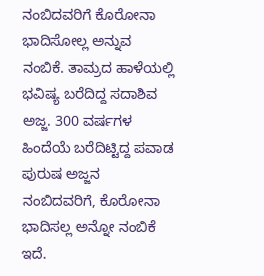ನಂಬಿದವರಿಗೆ ಕೊರೋನಾ ಭಾದಿಸೋಲ್ಲ ಅನ್ನುವ ನಂಬಿಕೆ. ತಾಮ್ರದ ಹಾಳೆಯಲ್ಲಿ ಭವಿಷ್ಯ ಬರೆದಿದ್ದ ಸದಾಶಿವ ಅಜ್ಜ. 300 ವರ್ಷಗಳ ಹಿಂದೆಯೆ ಬರೆದಿಟ್ಟಿದ್ದ ಪವಾಡ ಪುರುಷ ಅಜ್ಜನ ನಂಬಿದವರಿಗೆ, ಕೊರೋನಾ ಭಾದಿಸಲ್ಲ ಅನ್ನೋ ನಂಬಿಕೆ ಇದೆ.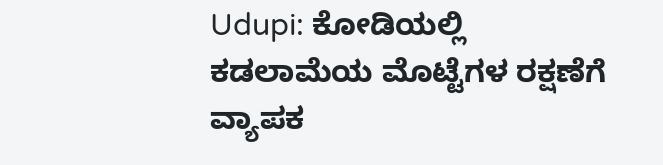Udupi: ಕೋಡಿಯಲ್ಲಿ ಕಡಲಾಮೆಯ ಮೊಟ್ಟೆಗಳ ರಕ್ಷಣೆಗೆ ವ್ಯಾಪಕ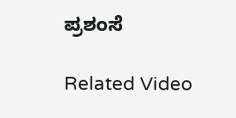ಪ್ರಶಂಸೆ

Related Video